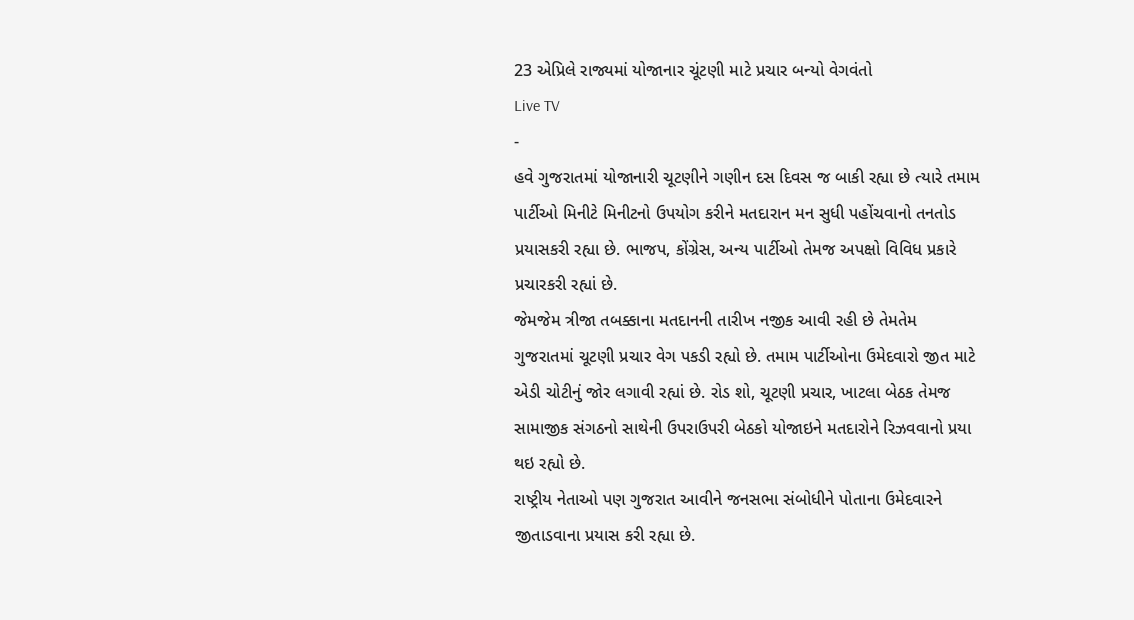23 એપ્રિલે રાજ્યમાં યોજાનાર ચૂંટણી માટે પ્રચાર બન્યો વેગવંતો
Live TV
-
હવે ગુજરાતમાં યોજાનારી ચૂટણીને ગણીન દસ દિવસ જ બાકી રહ્યા છે ત્યારે તમામ પાર્ટીઓ મિનીટે મિનીટનો ઉપયોગ કરીને મતદારાન મન સુધી પહોંચવાનો તનતોડ પ્રયાસકરી રહ્યા છે. ભાજપ, કોંગ્રેસ, અન્ય પાર્ટીઓ તેમજ અપક્ષો વિવિધ પ્રકારે પ્રચારકરી રહ્યાં છે.
જેમજેમ ત્રીજા તબક્કાના મતદાનની તારીખ નજીક આવી રહી છે તેમતેમ ગુજરાતમાં ચૂટણી પ્રચાર વેગ પકડી રહ્યો છે. તમામ પાર્ટીઓના ઉમેદવારો જીત માટે એડી ચોટીનું જોર લગાવી રહ્યાં છે. રોડ શો, ચૂટણી પ્રચાર, ખાટલા બેઠક તેમજ સામાજીક સંગઠનો સાથેની ઉપરાઉપરી બેઠકો યોજાઇને મતદારોને રિઝવવાનો પ્રયા થઇ રહ્યો છે.
રાષ્ટ્રીય નેતાઓ પણ ગુજરાત આવીને જનસભા સંબોધીને પોતાના ઉમેદવારને જીતાડવાના પ્રયાસ કરી રહ્યા છે.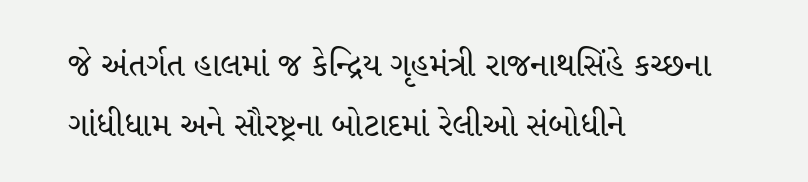જે અંતર્ગત હાલમાં જ કેન્દ્રિય ગૃહમંત્રી રાજનાથસિંહે કચ્છના ગાંધીધામ અને સૌરષ્ટ્રના બોટાદમાં રેલીઓ સંબોધીને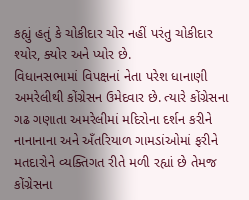કહ્યું હતું કે ચોકીદાર ચોર નહીં પરંતુ ચોકીદાર શ્યોર, ક્યોર અને પ્યોર છે.
વિધાનસભામાં વિપક્ષનાં નેતા પરેશ ધાનાણી અમરેલીથી કોંગ્રેસન ઉમેદવાર છે. ત્યારે કોંગ્રેસના ગઢ ગણાતા અમરેલીમાં મદિરોના દર્શન કરીને નાનાનાના અને અઁતરિયાળ ગામડાંઓમાં ફરીને મતદારોને વ્યક્તિગત રીતે મળી રહ્યાં છે તેમજ કોંગ્રેસના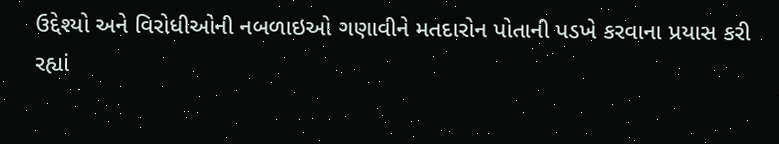ઉદ્દેશ્યો અને વિરોધીઓની નબળાઇઓ ગણાવીને મતદારોન પોતાની પડખે કરવાના પ્રયાસ કરી રહ્યાં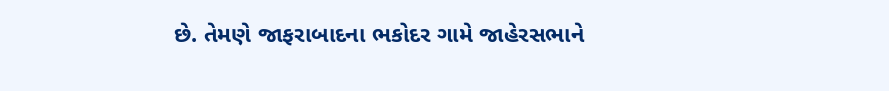છે. તેમણે જાફરાબાદના ભકોદર ગામે જાહેરસભાને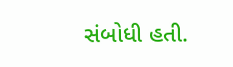સંબોધી હતી.